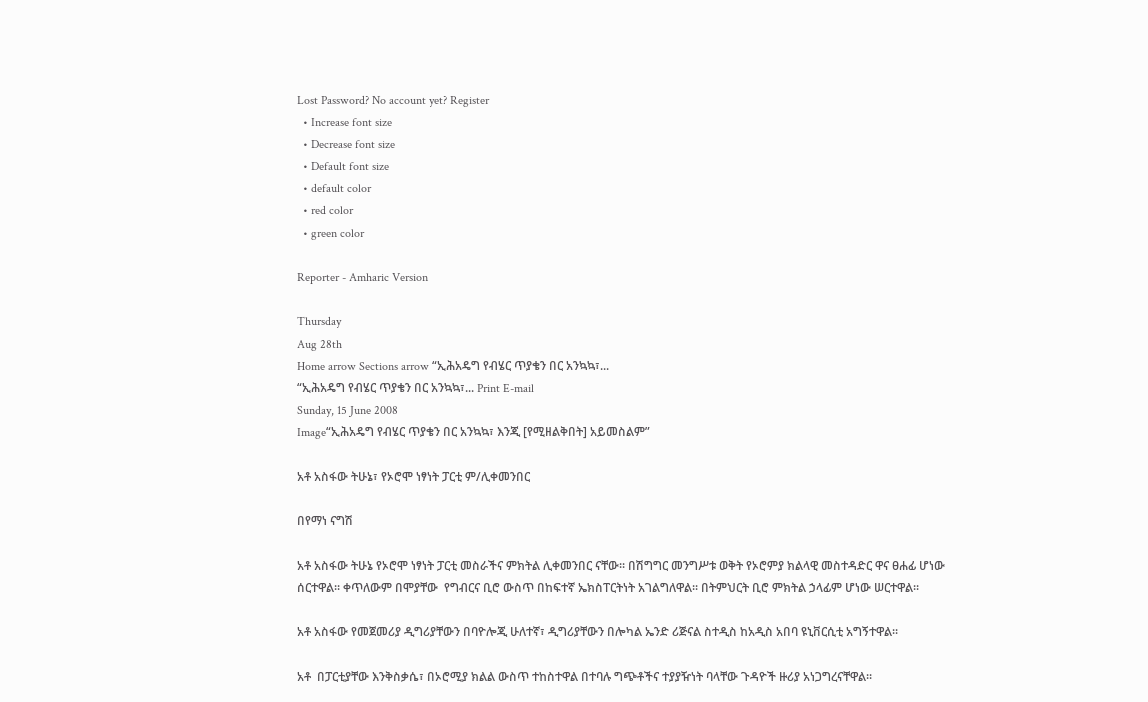Lost Password? No account yet? Register
  • Increase font size
  • Decrease font size
  • Default font size
  • default color
  • red color
  • green color

Reporter - Amharic Version

Thursday
Aug 28th
Home arrow Sections arrow “ኢሕአዴግ የብሄር ጥያቄን በር አንኳኳ፣...
“ኢሕአዴግ የብሄር ጥያቄን በር አንኳኳ፣... Print E-mail
Sunday, 15 June 2008
Image“ኢሕአዴግ የብሄር ጥያቄን በር አንኳኳ፣ እንጂ [የሚዘልቅበት] አይመስልም”

አቶ አስፋው ትሁኔ፣ የኦሮሞ ነፃነት ፓርቲ ም/ሊቀመንበር

በየማነ ናግሽ

አቶ አስፋው ትሁኔ የኦሮሞ ነፃነት ፓርቲ መስራችና ምክትል ሊቀመንበር ናቸው፡፡ በሽግግር መንግሥቱ ወቅት የኦሮምያ ክልላዊ መስተዳድር ዋና ፀሐፊ ሆነው ሰርተዋል፡፡ ቀጥለውም በሞያቸው  የግብርና ቢሮ ውስጥ በከፍተኛ ኤክስፐርትነት አገልግለዋል፡፡ በትምህርት ቢሮ ምክትል ኃላፊም ሆነው ሠርተዋል፡፡

አቶ አስፋው የመጀመሪያ ዲግሪያቸውን በባዮሎጂ ሁለተኛ፣ ዲግሪያቸውን በሎካል ኤንድ ሪጅናል ስተዲስ ከአዲስ አበባ ዩኒቨርሲቲ አግኝተዋል፡፡

አቶ  በፓርቲያቸው እንቅስቃሴ፣ በኦሮሚያ ክልል ውስጥ ተከስተዋል በተባሉ ግጭቶችና ተያያዥነት ባላቸው ጉዳዮች ዙሪያ አነጋግረናቸዋል፡፡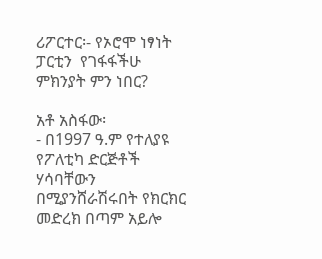ሪፖርተር፡- የኦሮሞ ነፃነት ፓርቲን  የገፋፋችሁ ምክንያት ምን ነበር?

አቶ አስፋው፡
- በ1997 ዓ.ም የተለያዩ የፖለቲካ ድርጅቶች ሃሳባቸውን በሚያንሸራሽሩበት የክርክር መድረክ በጣም አይሎ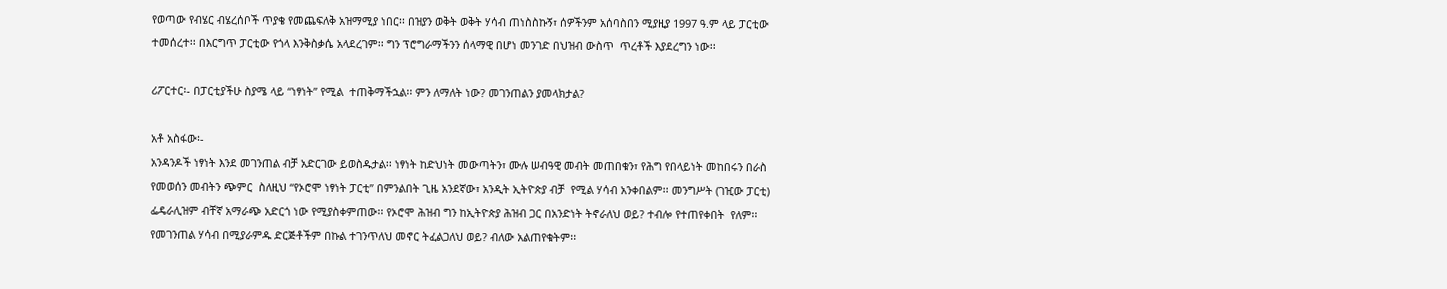የወጣው የብሄር ብሄረሰቦች ጥያቄ የመጨፍለቅ አዝማሚያ ነበር፡፡ በዝያን ወቅት ወቅት ሃሳብ ጠነስስኩኝ፣ ሰዎችንም አሰባስበን ሚያዚያ 1997 ዓ.ም ላይ ፓርቲው ተመሰረተ፡፡ በእርግጥ ፓርቲው የጎላ እንቅስቃሴ አላደረገም፡፡ ግን ፕሮግራማችንን ሰላማዊ በሆነ መንገድ በህዝብ ውስጥ  ጥረቶች እያደረግን ነው፡፡

ሪፖርተር፡- በፓርቲያችሁ ስያሜ ላይ “ነፃነት” የሚል  ተጠቅማችኋል፡፡ ምን ለማለት ነው? መገንጠልን ያመላክታል?

አቶ አስፋው፡-
አንዳንዶች ነፃነት እንደ መገንጠል ብቻ አድርገው ይወስዱታል፡፡ ነፃነት ከድህነት መውጣትን፣ ሙሉ ሠብዓዊ መብት መጠበቁን፣ የሕግ የበላይነት መከበሩን በራስ የመወሰን መብትን ጭምር  ስለዚህ “የኦሮሞ ነፃነት ፓርቲ” በምንልበት ጊዜ አንደኛው፣ አንዲት ኢትዮጵያ ብቻ  የሚል ሃሳብ አንቀበልም፡፡ መንግሥት (ገዢው ፓርቲ) ፌዴራሊዝም ብቸኛ አማራጭ አድርጎ ነው የሚያስቀምጠው፡፡ የኦሮሞ ሕዝብ ግን ከኢትዮጵያ ሕዝብ ጋር በአንድነት ትኖራለህ ወይ? ተብሎ የተጠየቀበት  የለም፡፡ የመገንጠል ሃሳብ በሚያራምዱ ድርጅቶችም በኩል ተገንጥለህ መኖር ትፈልጋለህ ወይ? ብለው አልጠየቁትም፡፡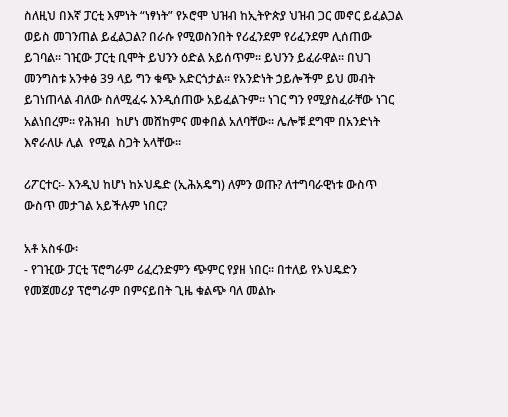ስለዚህ በእኛ ፓርቲ እምነት “ነፃነት” የኦሮሞ ህዝብ ከኢትዮጵያ ህዝብ ጋር መኖር ይፈልጋል ወይስ መገንጠል ይፈልጋል? በራሱ የሚወስንበት የሪፈንደም የሪፈንደም ሊሰጠው ይገባል፡፡ ገዢው ፓርቲ ቢሞት ይህንን ዕድል አይሰጥም፡፡ ይህንን ይፈራዋል፡፡ በህገ መንግስቱ አንቀፅ 39 ላይ ግን ቁጭ አድርጎታል፡፡ የአንድነት ኃይሎችም ይህ መብት ይገነጠላል ብለው ስለሚፈሩ እንዲሰጠው አይፈልጉም፡፡ ነገር ግን የሚያስፈራቸው ነገር አልነበረም፡፡ የሕዝብ  ከሆነ መሸከምና መቀበል አለባቸው፡፡ ሌሎቹ ደግሞ በአንድነት እኖራለሁ ሊል  የሚል ስጋት አላቸው፡፡

ሪፖርተር፡- እንዲህ ከሆነ ከኦህዴድ (ኢሕአዴግ) ለምን ወጡ? ለተግባራዊነቱ ውስጥ ውስጥ መታገል አይችሉም ነበር?

አቶ አስፋው፡
- የገዢው ፓርቲ ፕሮግራም ሪፈረንድምን ጭምር የያዘ ነበር፡፡ በተለይ የኦህዴድን የመጀመሪያ ፕሮግራም በምናይበት ጊዜ ቁልጭ ባለ መልኩ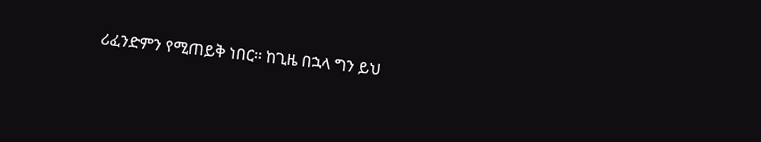ሪፈንድምን የሚጠይቅ ነበር፡፡ ከጊዜ በኋላ ግን ይህ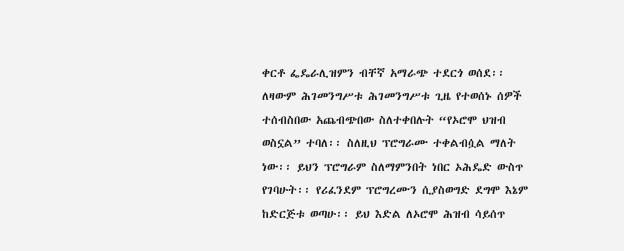ቀርቶ ፌዴራሊዝምን ብቸኛ አማራጭ ተደርጎ ወሰደ፡፡ ለዛውም ሕገመንግሥቱ ሕገመንግሥቱ ጊዜ የተወሰኑ ሰዎች ተሰብስበው አጨብጭበው ስለተቀበሉት “የኦሮሞ ህዝብ ወስኗል” ተባለ፡፡ ስለዚህ ፕሮግራሙ ተቀልብሷል ማለት ነው፡፡ ይህን ፕሮግራም ስለማምንበት ነበር ኦሕዴድ ውስጥ የገባሁት፡፡ የሪፈንደም ፕሮግረሙን ሲያስወግድ ደግሞ እኔም ከድርጅቱ ወጣሁ፡፡ ይህ እድል ለኦሮሞ ሕዝብ ሳይሰጥ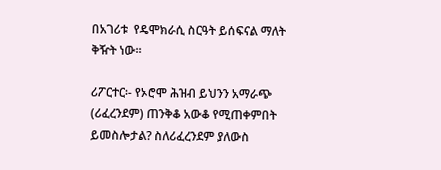በአገሪቱ  የዴሞክራሲ ስርዓት ይሰፍናል ማለት ቅዥት ነው፡፡

ሪፖርተር፡- የኦሮሞ ሕዝብ ይህንን አማራጭ (ሪፈረንደም) ጠንቅቆ አውቆ የሚጠቀምበት ይመስሎታል? ስለሪፈረንደም ያለውስ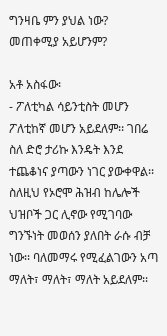ግንዛቤ ምን ያህል ነው?  መጠቀሚያ አይሆንም?

አቶ አስፋው፡
- ፖለቲካል ሳይንቲስት መሆን ፖለቲከኛ መሆን አይደለም፡፡ ገበሬ ስለ ድሮ ታሪኩ እንዴት እንደ ተጨቆነና ያጣውን ነገር ያውቀዋል፡፡ ስለዚህ የኦሮሞ ሕዝብ ከሌሎች ህዝቦች ጋር ሊኖው የሚገባው ግንኙነት መወሰን ያለበት ራሱ ብቻ ነው፡፡ ባለመማሩ የሚፈልገውን አጣ ማለት፣ ማለት፣ ማለት አይደለም፡፡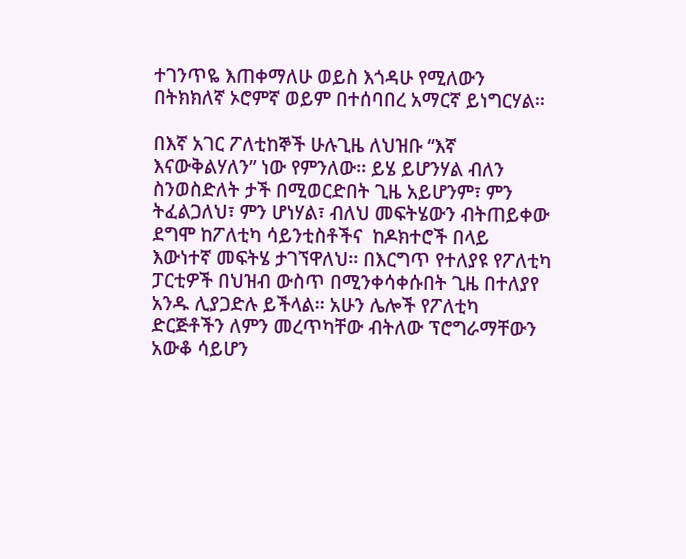ተገንጥዬ እጠቀማለሁ ወይስ እጎዳሁ የሚለውን በትክክለኛ ኦሮምኛ ወይም በተሰባበረ አማርኛ ይነግርሃል፡፡

በእኛ አገር ፖለቲከኞች ሁሉጊዜ ለህዝቡ “እኛ እናውቅልሃለን” ነው የምንለው፡፡ ይሄ ይሆንሃል ብለን ስንወስድለት ታች በሚወርድበት ጊዜ አይሆንም፣ ምን ትፈልጋለህ፣ ምን ሆነሃል፣ ብለህ መፍትሄውን ብትጠይቀው ደግሞ ከፖለቲካ ሳይንቲስቶችና  ከዶክተሮች በላይ እውነተኛ መፍትሄ ታገኘዋለህ፡፡ በእርግጥ የተለያዩ የፖለቲካ ፓርቲዎች በህዝብ ውስጥ በሚንቀሳቀሱበት ጊዜ በተለያየ   አንዱ ሊያጋድሉ ይችላል፡፡ አሁን ሌሎች የፖለቲካ ድርጅቶችን ለምን መረጥካቸው ብትለው ፕሮግራማቸውን አውቆ ሳይሆን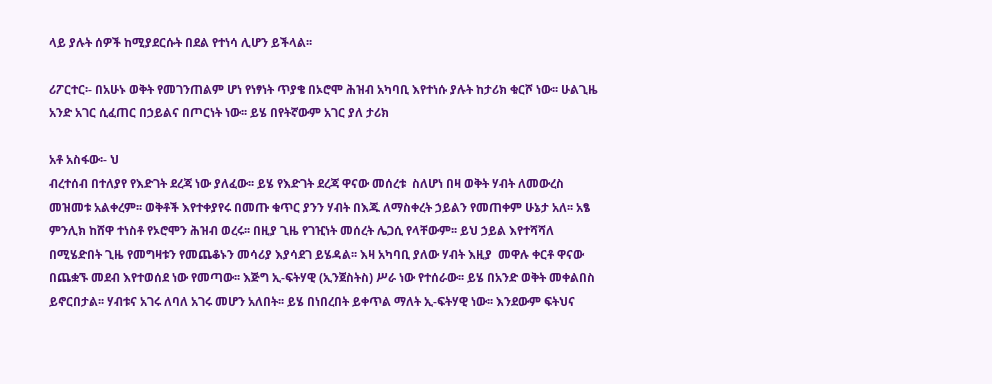ላይ ያሉት ሰዎች ከሚያደርሱት በደል የተነሳ ሊሆን ይችላል፡፡

ሪፖርተር፡- በአሁኑ ወቅት የመገንጠልም ሆነ የነፃነት ጥያቄ በኦሮሞ ሕዝብ አካባቢ እየተነሱ ያሉት ከታሪክ ቁርሾ ነው፡፡ ሁልጊዜ አንድ አገር ሲፈጠር በኃይልና በጦርነት ነው፡፡ ይሄ በየትኛውም አገር ያለ ታሪክ

አቶ አስፋው፡- ህ
ብረተሰብ በተለያየ የእድገት ደረጃ ነው ያለፈው፡፡ ይሄ የእድገት ደረጃ ዋናው መሰረቱ  ስለሆነ በዛ ወቅት ሃብት ለመውረስ መዝመቱ አልቀረም፡፡ ወቅቶች እየተቀያየሩ በመጡ ቁጥር ያንን ሃብት በእጁ ለማስቀረት ኃይልን የመጠቀም ሁኔታ አለ፡፡ አፄ ምንሊክ ከሸዋ ተነስቶ የኦሮሞን ሕዝብ ወረሩ፡፡ በዚያ ጊዜ የገዢነት መሰረት ሌጋሲ የላቸውም፡፡ ይህ ኃይል እየተሻሻለ በሚሄድበት ጊዜ የመግዛቱን የመጨቆኑን መሳሪያ እያሳደገ ይሄዳል፡፡ እዛ አካባቢ ያለው ሃብት እዚያ  መዋሉ ቀርቶ ዋናው በጨቋኙ መደብ እየተወሰደ ነው የመጣው፡፡ እጅግ ኢ-ፍትሃዊ (ኢንጀስትስ) ሥራ ነው የተሰራው፡፡ ይሄ በአንድ ወቅት መቀልበስ ይኖርበታል፡፡ ሃብቱና አገሩ ለባለ አገሩ መሆን አለበት፡፡ ይሄ በነበረበት ይቀጥል ማለት ኢ-ፍትሃዊ ነው፡፡ እንደውም ፍትህና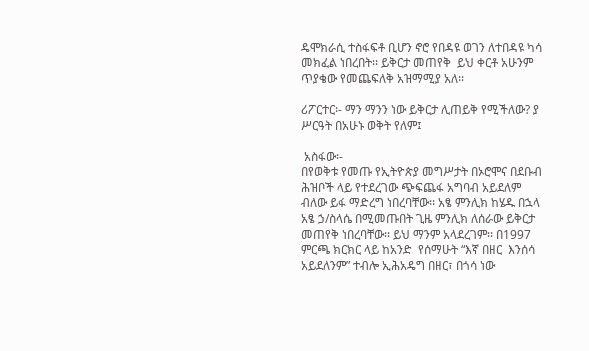ዴሞክራሲ ተስፋፍቶ ቢሆን ኖሮ የበዳዩ ወገን ለተበዳዩ ካሳ መክፈል ነበረበት፡፡ ይቅርታ መጠየቅ  ይህ ቀርቶ አሁንም ጥያቄው የመጨፍለቅ አዝማሚያ አለ፡፡

ሪፖርተር፡- ማን ማንን ነው ይቅርታ ሊጠይቅ የሚችለው? ያ ሥርዓት በአሁኑ ወቅት የለም፤

 አስፋው፡-
በየወቅቱ የመጡ የኢትዮጵያ መግሥታት በኦሮሞና በደቡብ ሕዝቦች ላይ የተደረገው ጭፍጨፋ አግባብ አይደለም ብለው ይፋ ማድረግ ነበረባቸው፡፡ አፄ ምንሊክ ከሄዱ በኋላ አፄ ኃ/ስላሴ በሚመጡበት ጊዜ ምንሊክ ለሰራው ይቅርታ መጠየቅ ነበረባቸው፡፡ ይህ ማንም አላደረገም፡፡ በ1997 ምርጫ ክርክር ላይ ከአንድ  የሰማሁት “እኛ በዘር  እንሰሳ አይደለንም” ተብሎ ኢሕአዴግ በዘር፣ በጎሳ ነው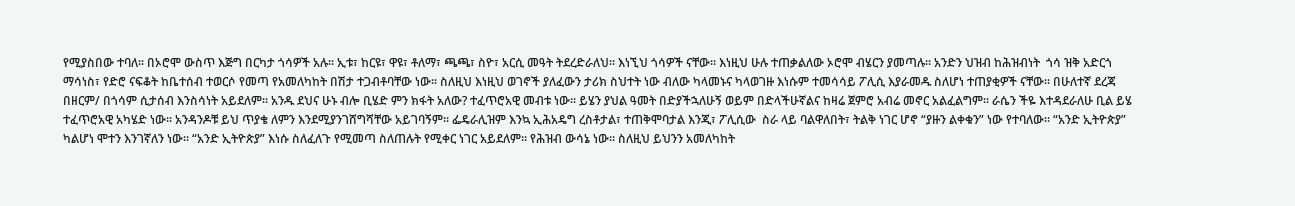የሚያስበው ተባለ፡፡ በኦሮሞ ውስጥ እጅግ በርካታ ጎሳዎች አሉ፡፡ ኢቱ፣ ከርዩ፣ ዋዩ፣ ቶለማ፣ ጫጫ፣ ስዮ፣ አርሲ መዓት ትደረድራለህ፡፡ እነኚህ ጎሳዎች ናቸው፡፡ እነዚህ ሁሉ ተጠቃልለው ኦሮሞ ብሄርን ያመጣሉ፡፡ አንድን ህዝብ ከሕዝብነት  ጎሳ ዝቅ አድርጎ ማሳነስ፣ የድሮ ናፍቆት ከቤተሰብ ተወርሶ የመጣ የአመለካከት በሽታ ተጋብቶባቸው ነው፡፡ ስለዚህ እነዚህ ወገኖች ያለፈውን ታሪክ ስህተት ነው ብለው ካላመኑና ካላወገዙ እነሱም ተመሳሳይ ፖሊሲ እያራመዱ ስለሆነ ተጠያቂዎች ናቸው፡፡ በሁለተኛ ደረጃ በዘርም/ በጎሳም ሲታሰብ እንስሳነት አይደለም፡፡ አንዱ ደህና ሁኑ ብሎ ቢሄድ ምን ክፋት አለው? ተፈጥሮአዊ መብቱ ነው፡፡ ይሄን ያህል ዓመት በድያችኋለሁኝ ወይም በድላችሁኛልና ከዛሬ ጀምሮ አብሬ መኖር አልፈልግም፡፡ ራሴን ችዬ እተዳደራለሁ ቢል ይሄ ተፈጥሮአዊ አካሄድ ነው፡፡ አንዳንዶቹ ይህ ጥያቄ ለምን እንደሚያንገሸግሻቸው አይገባኝም፡፡ ፌዴራሊዝም እንኳ ኢሕአዴግ ረስቶታል፣ ተጠቅሞባታል እንጂ፣ ፖሊሲው  ስራ ላይ ባልዋለበት፣ ትልቅ ነገር ሆኖ “ያዙን ልቀቁን” ነው የተባለው፡፡ “አንድ ኢትዮጵያ” ካልሆነ ሞተን እንገኛለን ነው፡፡ “አንድ ኢትዮጵያ” እነሱ ስለፈለጉ የሚመጣ ስለጠሉት የሚቀር ነገር አይደለም፡፡ የሕዝብ ውሳኔ ነው፡፡ ስለዚህ ይህንን አመለካከት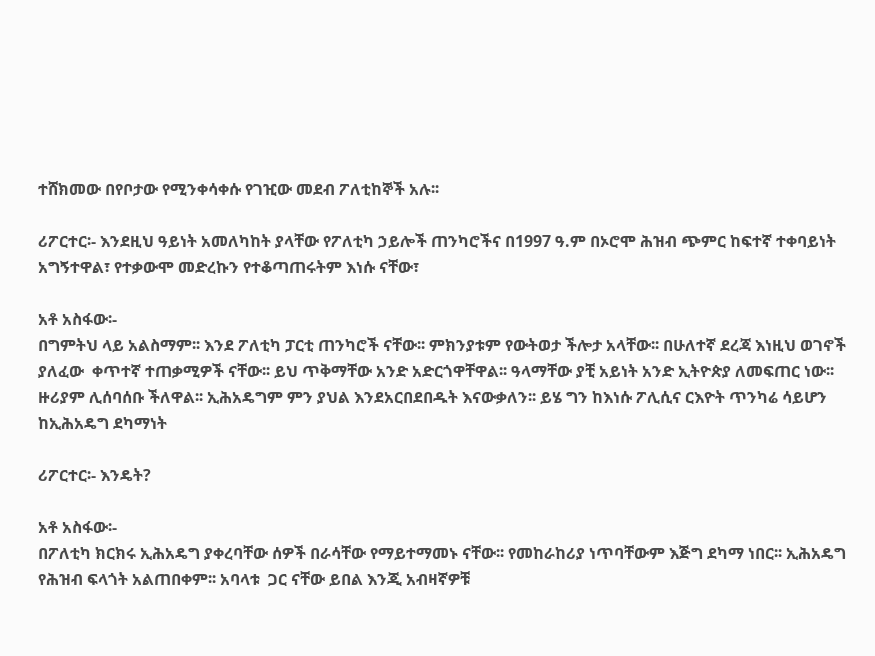ተሸክመው በየቦታው የሚንቀሳቀሱ የገዢው መደብ ፖለቲከኞች አሉ፡፡

ሪፖርተር፡- እንደዚህ ዓይነት አመለካከት ያላቸው የፖለቲካ ኃይሎች ጠንካሮችና በ1997 ዓ.ም በኦሮሞ ሕዝብ ጭምር ከፍተኛ ተቀባይነት አግኝተዋል፣ የተቃውሞ መድረኩን የተቆጣጠሩትም እነሱ ናቸው፣

አቶ አስፋው፡-
በግምትህ ላይ አልስማም፡፡ እንደ ፖለቲካ ፓርቲ ጠንካሮች ናቸው፡፡ ምክንያቱም የውትወታ ችሎታ አላቸው፡፡ በሁለተኛ ደረጃ እነዚህ ወገኖች ያለፈው  ቀጥተኛ ተጠቃሚዎች ናቸው፡፡ ይህ ጥቅማቸው አንድ አድርጎዋቸዋል፡፡ ዓላማቸው ያቺ አይነት አንድ ኢትዮጵያ ለመፍጠር ነው፡፡  ዙሪያም ሊሰባሰቡ ችለዋል፡፡ ኢሕአዴግም ምን ያህል እንደአርበደበዱት እናውቃለን፡፡ ይሄ ግን ከእነሱ ፖሊሲና ርእዮት ጥንካሬ ሳይሆን ከኢሕአዴግ ደካማነት

ሪፖርተር፡- እንዴት?

አቶ አስፋው፡-
በፖለቲካ ክርክሩ ኢሕአዴግ ያቀረባቸው ሰዎች በራሳቸው የማይተማመኑ ናቸው፡፡ የመከራከሪያ ነጥባቸውም እጅግ ደካማ ነበር፡፡ ኢሕአዴግ የሕዝብ ፍላጎት አልጠበቀም፡፡ አባላቱ  ጋር ናቸው ይበል እንጂ አብዛኛዎቹ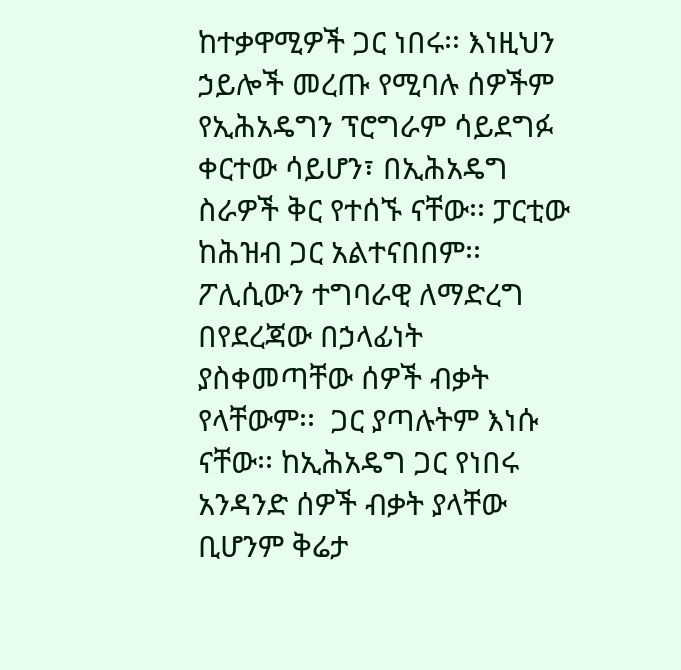ከተቃዋሚዎች ጋር ነበሩ፡፡ እነዚህን ኃይሎች መረጡ የሚባሉ ሰዎችም የኢሕአዴግን ፕሮግራም ሳይደግፉ ቀርተው ሳይሆን፣ በኢሕአዴግ ስራዎች ቅር የተሰኙ ናቸው፡፡ ፓርቲው ከሕዝብ ጋር አልተናበበም፡፡ ፖሊሲውን ተግባራዊ ለማድረግ በየደረጃው በኃላፊነት ያስቀመጣቸው ሰዎች ብቃት የላቸውም፡፡  ጋር ያጣሉትም እነሱ ናቸው፡፡ ከኢሕአዴግ ጋር የነበሩ አንዳንድ ሰዎች ብቃት ያላቸው ቢሆንም ቅሬታ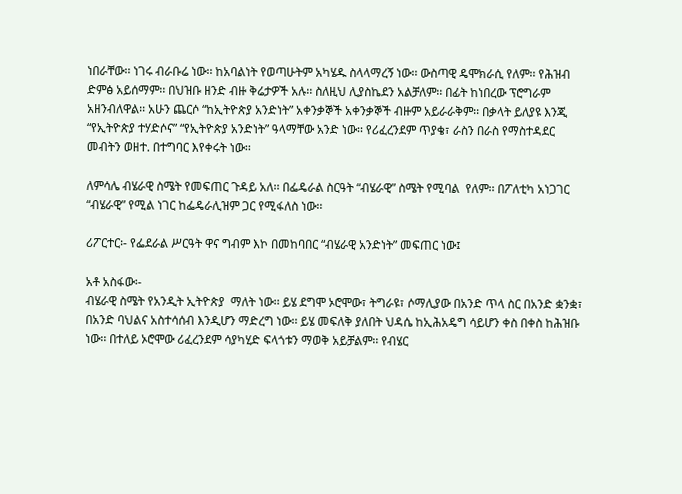ነበራቸው፡፡ ነገሩ ብራቡሬ ነው፡፡ ከአባልነት የወጣሁትም አካሄዱ ስላላማረኝ ነው፡፡ ውስጣዊ ዴሞክራሲ የለም፡፡ የሕዝብ ድምፅ አይሰማም፡፡ በህዝቡ ዘንድ ብዙ ቅሬታዎች አሉ፡፡ ስለዚህ ሊያስኬደን አልቻለም፡፡ በፊት ከነበረው ፕሮግራም አዘንብለዋል፡፡ አሁን ጨርሶ “ከኢትዮጵያ አንድነት” አቀንቃኞች አቀንቃኞች ብዙም አይራራቅም፡፡ በቃላት ይለያዩ እንጂ “የኢትዮጵያ ተሃድሶና” “የኢትዮጵያ አንድነት” ዓላማቸው አንድ ነው፡፡ የሪፈረንደም ጥያቄ፣ ራስን በራስ የማስተዳደር መብትን ወዘተ. በተግባር እየቀሩት ነው፡፡

ለምሳሌ ብሄራዊ ስሜት የመፍጠር ጉዳይ አለ፡፡ በፌዴራል ስርዓት “ብሄራዊ” ስሜት የሚባል  የለም፡፡ በፖለቲካ አነጋገር “ብሄራዊ” የሚል ነገር ከፌዴራሊዝም ጋር የሚፋለስ ነው፡፡

ሪፖርተር፡- የፌደራል ሥርዓት ዋና ግብም እኮ በመከባበር “ብሄራዊ አንድነት” መፍጠር ነው፤

አቶ አስፋው፡-
ብሄራዊ ስሜት የአንዲት ኢትዮጵያ  ማለት ነው፡፡ ይሄ ደግሞ ኦሮሞው፣ ትግራዩ፣ ሶማሊያው በአንድ ጥላ ስር በአንድ ቋንቋ፣ በአንድ ባህልና አስተሳሰብ እንዲሆን ማድረግ ነው፡፡ ይሄ መፍለቅ ያለበት ህዳሴ ከኢሕአዴግ ሳይሆን ቀስ በቀስ ከሕዝቡ ነው፡፡ በተለይ ኦሮሞው ሪፈረንደም ሳያካሂድ ፍላጎቱን ማወቅ አይቻልም፡፡ የብሄር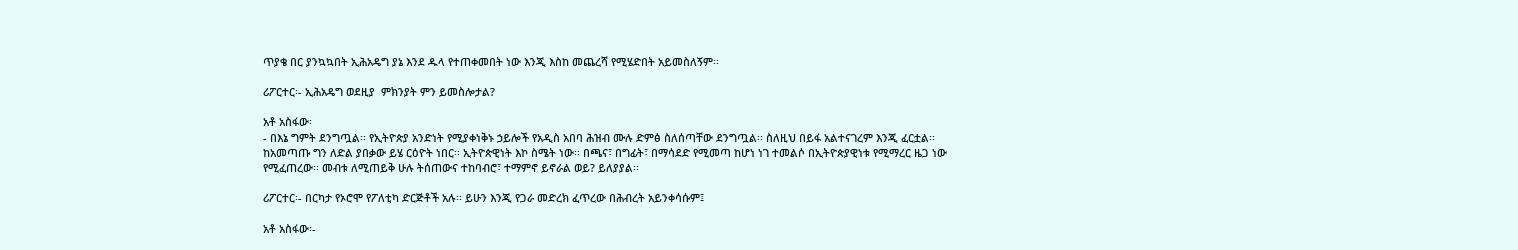ጥያቄ በር ያንኳኳበት ኢሕአዴግ ያኔ እንደ ዱላ የተጠቀመበት ነው እንጂ እስከ መጨረሻ የሚሄድበት አይመስለኝም፡፡

ሪፖርተር፡- ኢሕአዴግ ወደዚያ  ምክንያት ምን ይመስሎታል?

አቶ አስፋው፡
- በእኔ ግምት ደንግጧል፡፡ የኢትዮጵያ አንድነት የሚያቀነቅኑ ኃይሎች የአዲስ አበባ ሕዝብ ሙሉ ድምፅ ስለሰጣቸው ደንግጧል፡፡ ስለዚህ በይፋ አልተናገረም እንጂ ፈርቷል፡፡ ከአመጣጡ ግን ለድል ያበቃው ይሄ ርዕዮት ነበር፡፡ ኢትዮጵዊነት እኮ ስሜት ነው፡፡ በጫና፣ በግፊት፣ በማሳደድ የሚመጣ ከሆነ ነገ ተመልሶ በኢትዮጵያዊነቱ የሚማረር ዜጋ ነው የሚፈጠረው፡፡ መብቱ ለሚጠይቅ ሁሉ ትሰጠውና ተከባብሮ፣ ተማምኖ ይኖራል ወይ? ይለያያል፡፡

ሪፖርተር፡- በርካታ የኦሮሞ የፖለቲካ ድርጅቶች አሉ፡፡ ይሁን እንጂ የጋራ መድረክ ፈጥረው በሕብረት አይንቀሳሱም፤

አቶ አስፋው፡-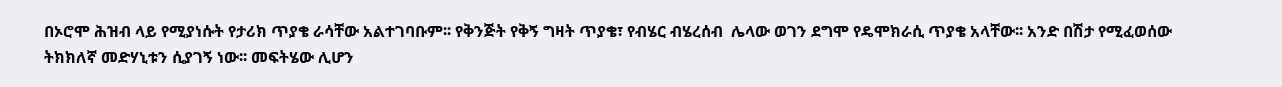በኦሮሞ ሕዝብ ላይ የሚያነሱት የታሪክ ጥያቄ ራሳቸው አልተገባቡም፡፡ የቅንጅት የቅኝ ግዛት ጥያቄ፣ የብሄር ብሄረሰብ  ሌላው ወገን ደግሞ የዴሞክራሲ ጥያቄ አላቸው፡፡ አንድ በሽታ የሚፈወሰው ትክክለኛ መድሃኒቱን ሲያገኝ ነው፡፡ መፍትሄው ሊሆን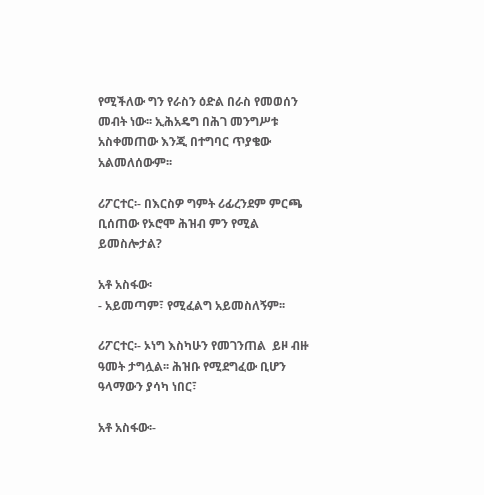የሚችለው ግን የራስን ዕድል በራስ የመወሰን መብት ነው፡፡ ኢሕአዴግ በሕገ መንግሥቱ አስቀመጠው እንጂ በተግባር ጥያቄው አልመለሰውም፡፡

ሪፖርተር፡- በእርስዎ ግምት ሪፊረንደም ምርጫ ቢሰጠው የኦሮሞ ሕዝብ ምን የሚል ይመስሎታል?

አቶ አስፋው፡
- አይመጣም፣ የሚፈልግ አይመስለኝም፡፡

ሪፖርተር፡- ኦነግ እስካሁን የመገንጠል  ይዞ ብዙ ዓመት ታግሏል፡፡ ሕዝቡ የሚደግፈው ቢሆን ዓላማውን ያሳካ ነበር፣

አቶ አስፋው፡-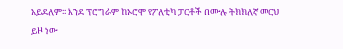አይደለም፡፡ እንደ ፕሮግራም ከኦሮሞ የፖለቲካ ፓርቶች በሙሉ ትክክለኛ መርህ ይዞ ነው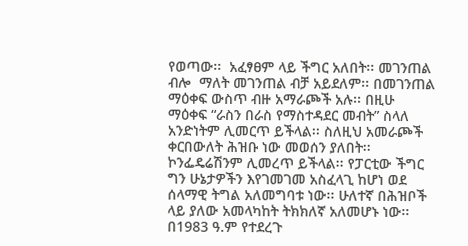የወጣው፡፡  አፈፃፀም ላይ ችግር አለበት፡፡ መገንጠል ብሎ  ማለት መገንጠል ብቻ አይደለም፡፡ በመገንጠል ማዕቀፍ ውስጥ ብዙ አማራጮች አሉ፡፡ በዚሁ ማዕቀፍ “ራስን በራስ የማስተዳደር መብት” ስላለ አንድነትም ሊመርጥ ይችላል፡፡ ስለዚህ አመራጮች ቀርበውለት ሕዝቡ ነው መወሰን ያለበት፡፡ ኮንፌዴሬሽንም ሊመረጥ ይችላል፡፡ የፓርቲው ችግር ግን ሁኔታዎችን እየገመገመ አስፈላጊ ከሆነ ወደ ሰላማዊ ትግል አለመግባቱ ነው፡፡ ሁለተኛ በሕዝቦች ላይ ያለው አመላካከት ትክክለኛ አለመሆኑ ነው፡፡ በ1983 ዓ.ም የተደረጉ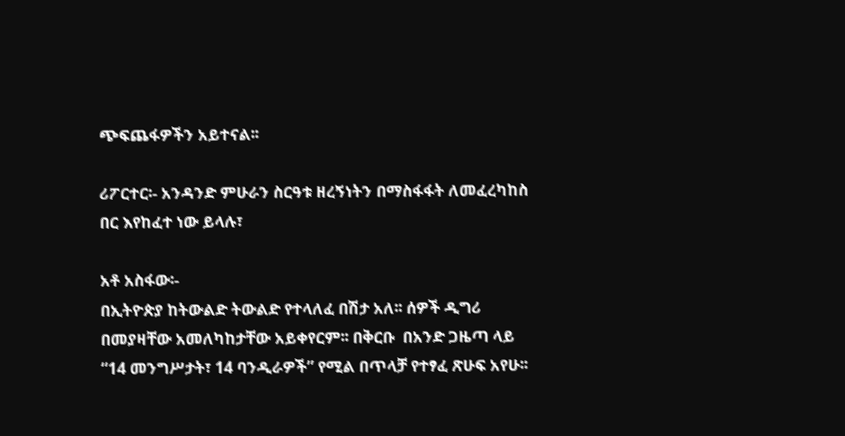ጭፍጨፋዎችን አይተናል፡፡

ሪፖርተር፡- አንዳንድ ምሁራን ስርዓቱ ዘረኝነትን በማስፋፋት ለመፈረካከስ በር እየከፈተ ነው ይላሉ፣

አቶ አስፋው፡-
በኢትዮጵያ ከትውልድ ትውልድ የተላለፈ በሽታ አለ፡፡ ሰዎች ዲግሪ በመያዛቸው አመለካከታቸው አይቀየርም፡፡ በቅርቡ  በአንድ ጋዜጣ ላይ “14 መንግሥታት፣ 14 ባንዲራዎች” የሚል በጥላቻ የተፃፈ ጽሁፍ አየሁ፡፡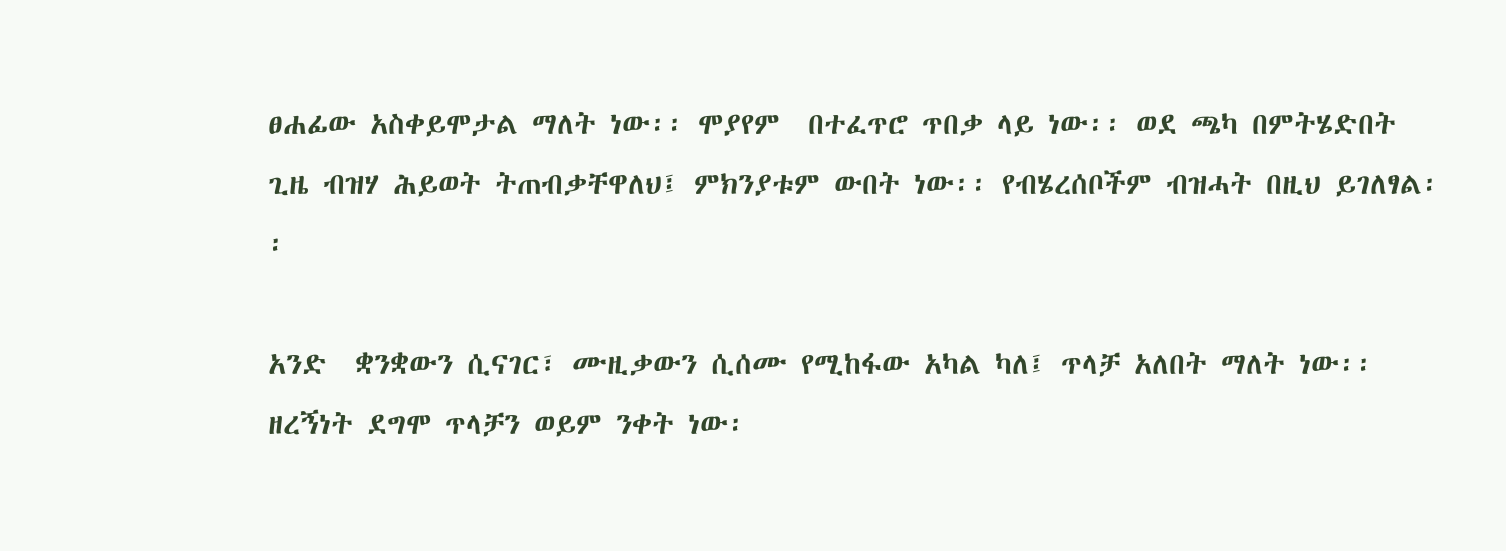ፀሐፊው አስቀይሞታል ማለት ነው፡፡ ሞያየም  በተፈጥሮ ጥበቃ ላይ ነው፡፡ ወደ ጫካ በምትሄድበት ጊዜ ብዝሃ ሕይወት ትጠብቃቸዋለህ፤ ምክንያቱም ውበት ነው፡፡ የብሄረሰቦችም ብዝሓት በዚህ ይገለፃል፡፡

አንድ  ቋንቋውን ሲናገር፣ ሙዚቃውን ሲሰሙ የሚከፋው አካል ካለ፤ ጥላቻ አለበት ማለት ነው፡፡ ዘረኝነት ደግሞ ጥላቻን ወይም ንቀት ነው፡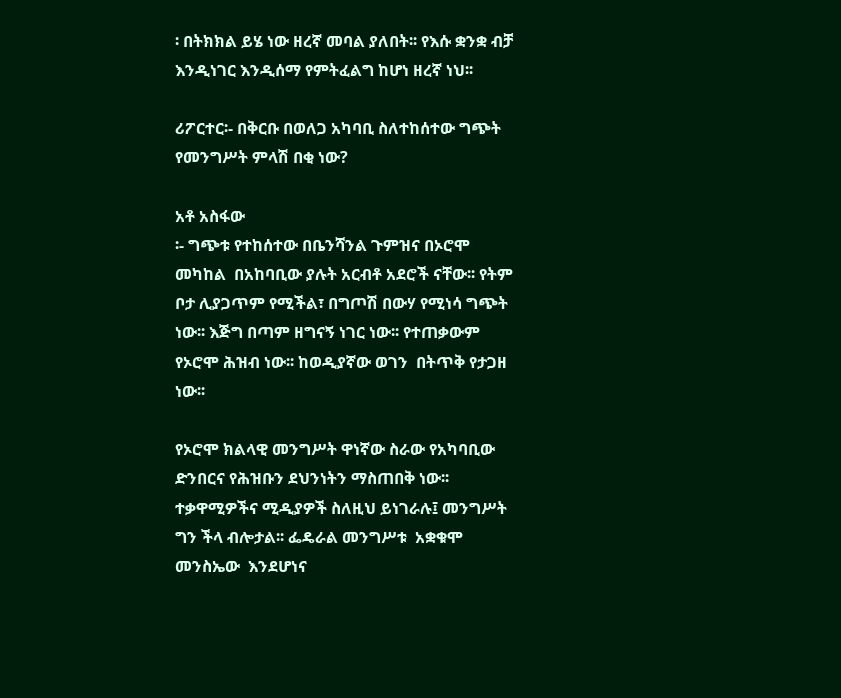፡ በትክክል ይሄ ነው ዘረኛ መባል ያለበት፡፡ የእሱ ቋንቋ ብቻ እንዲነገር እንዲሰማ የምትፈልግ ከሆነ ዘረኛ ነህ፡፡

ሪፖርተር፡- በቅርቡ በወለጋ አካባቢ ስለተከሰተው ግጭት የመንግሥት ምላሽ በቂ ነው?

አቶ አስፋው
፡- ግጭቱ የተከሰተው በቤንሻንል ጉምዝና በኦሮሞ መካከል  በአከባቢው ያሉት አርብቶ አደሮች ናቸው፡፡ የትም ቦታ ሊያጋጥም የሚችል፣ በግጦሽ በውሃ የሚነሳ ግጭት ነው፡፡ እጅግ በጣም ዘግናኝ ነገር ነው፡፡ የተጠቃውም የኦሮሞ ሕዝብ ነው፡፡ ከወዲያኛው ወገን  በትጥቅ የታጋዘ ነው፡፡

የኦሮሞ ክልላዊ መንግሥት ዋነኛው ስራው የአካባቢው ድንበርና የሕዝቡን ደህንነትን ማስጠበቅ ነው፡፡ ተቃዋሚዎችና ሚዲያዎች ስለዚህ ይነገራሉ፤ መንግሥት ግን ችላ ብሎታል፡፡ ፌዴራል መንግሥቱ  አቋቁሞ መንስኤው  እንደሆነና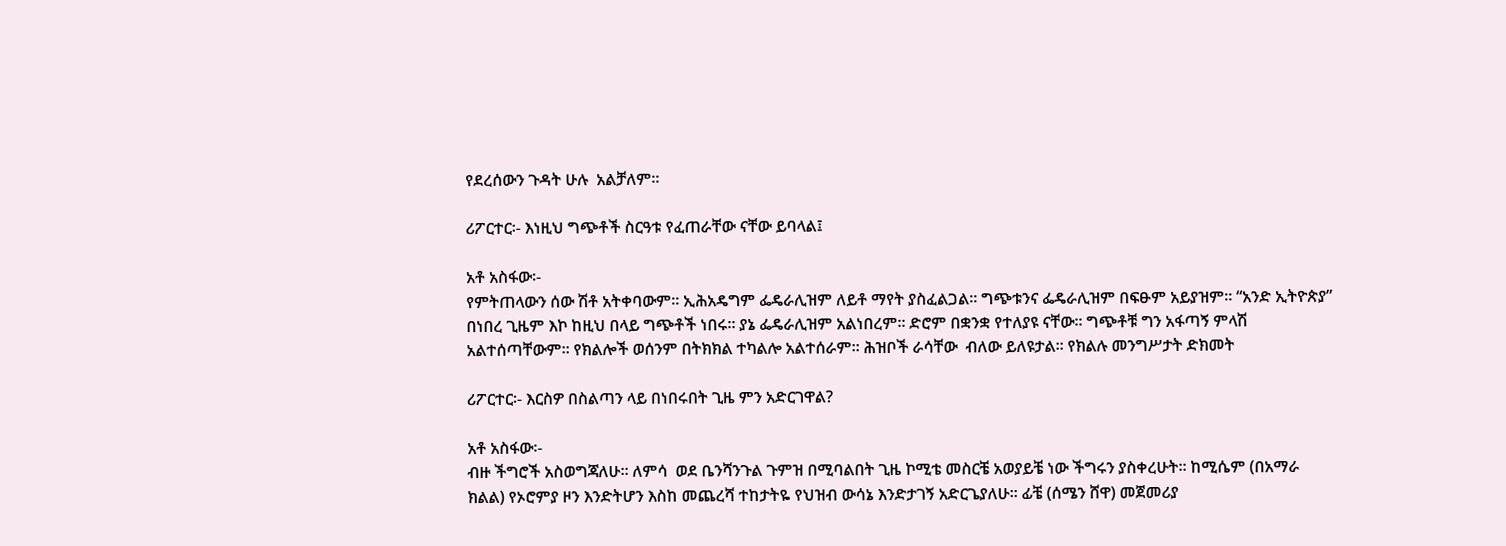የደረሰውን ጉዳት ሁሉ  አልቻለም፡፡

ሪፖርተር፡- እነዚህ ግጭቶች ስርዓቱ የፈጠራቸው ናቸው ይባላል፤

አቶ አስፋው፡-
የምትጠላውን ሰው ሽቶ አትቀባውም፡፡ ኢሕአዴግም ፌዴራሊዝም ለይቶ ማየት ያስፈልጋል፡፡ ግጭቱንና ፌዴራሊዝም በፍፁም አይያዝም፡፡ “አንድ ኢትዮጵያ” በነበረ ጊዜም እኮ ከዚህ በላይ ግጭቶች ነበሩ፡፡ ያኔ ፌዴራሊዝም አልነበረም፡፡ ድሮም በቋንቋ የተለያዩ ናቸው፡፡ ግጭቶቹ ግን አፋጣኝ ምላሽ አልተሰጣቸውም፡፡ የክልሎች ወሰንም በትክክል ተካልሎ አልተሰራም፡፡ ሕዝቦች ራሳቸው  ብለው ይለዩታል፡፡ የክልሉ መንግሥታት ድክመት

ሪፖርተር፡- እርስዎ በስልጣን ላይ በነበሩበት ጊዜ ምን አድርገዋል?

አቶ አስፋው፡-
ብዙ ችግሮች አስወግጃለሁ፡፡ ለምሳ  ወደ ቤንሻንጉል ጉምዝ በሚባልበት ጊዜ ኮሚቴ መስርቼ አወያይቼ ነው ችግሩን ያስቀረሁት፡፡ ከሚሴም (በአማራ ክልል) የኦሮምያ ዞን እንድትሆን እስከ መጨረሻ ተከታትዬ የህዝብ ውሳኔ እንድታገኝ አድርጌያለሁ፡፡ ፊቼ (ሰሜን ሸዋ) መጀመሪያ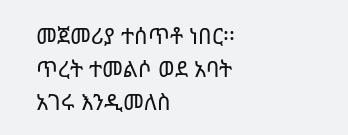መጀመሪያ ተሰጥቶ ነበር፡፡  ጥረት ተመልሶ ወደ አባት አገሩ እንዲመለስ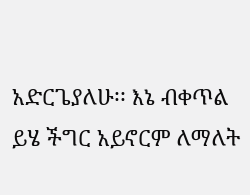አድርጌያለሁ፡፡ እኔ ብቀጥል ይሄ ችግር አይኖርም ለማለት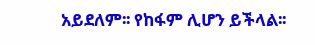አይደለም፡፡ የከፋም ሊሆን ይችላል፡፡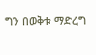ግን በወቅቱ ማድረግ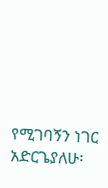የሚገባኝን ነገር አድርጌያለሁ፡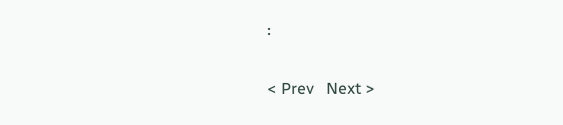፡

< Prev   Next >